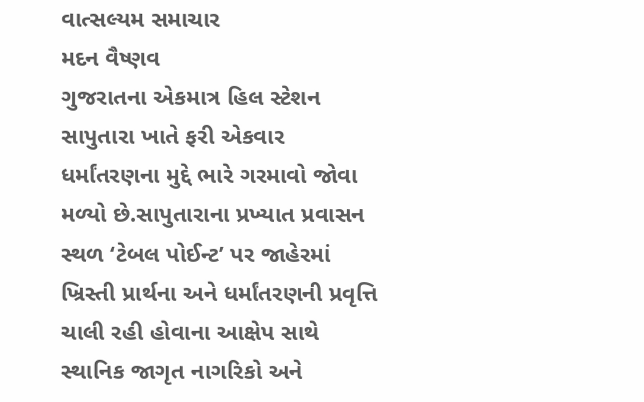વાત્સલ્યમ સમાચાર
મદન વૈષ્ણવ
ગુજરાતના એકમાત્ર હિલ સ્ટેશન સાપુતારા ખાતે ફરી એકવાર ધર્માંતરણના મુદ્દે ભારે ગરમાવો જોવા મળ્યો છે.સાપુતારાના પ્રખ્યાત પ્રવાસન સ્થળ ‘ટેબલ પોઈન્ટ’ પર જાહેરમાં ખ્રિસ્તી પ્રાર્થના અને ધર્માંતરણની પ્રવૃત્તિ ચાલી રહી હોવાના આક્ષેપ સાથે સ્થાનિક જાગૃત નાગરિકો અને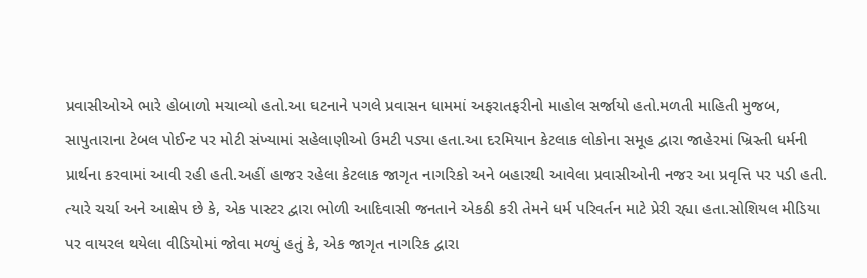પ્રવાસીઓએ ભારે હોબાળો મચાવ્યો હતો.આ ઘટનાને પગલે પ્રવાસન ધામમાં અફરાતફરીનો માહોલ સર્જાયો હતો.મળતી માહિતી મુજબ, સાપુતારાના ટેબલ પોઈન્ટ પર મોટી સંખ્યામાં સહેલાણીઓ ઉમટી પડ્યા હતા.આ દરમિયાન કેટલાક લોકોના સમૂહ દ્વારા જાહેરમાં ખ્રિસ્તી ધર્મની પ્રાર્થના કરવામાં આવી રહી હતી.અહીં હાજર રહેલા કેટલાક જાગૃત નાગરિકો અને બહારથી આવેલા પ્રવાસીઓની નજર આ પ્રવૃત્તિ પર પડી હતી. ત્યારે ચર્ચા અને આક્ષેપ છે કે, એક પાસ્ટર દ્વારા ભોળી આદિવાસી જનતાને એકઠી કરી તેમને ધર્મ પરિવર્તન માટે પ્રેરી રહ્યા હતા.સોશિયલ મીડિયા પર વાયરલ થયેલા વીડિયોમાં જોવા મળ્યું હતું કે, એક જાગૃત નાગરિક દ્વારા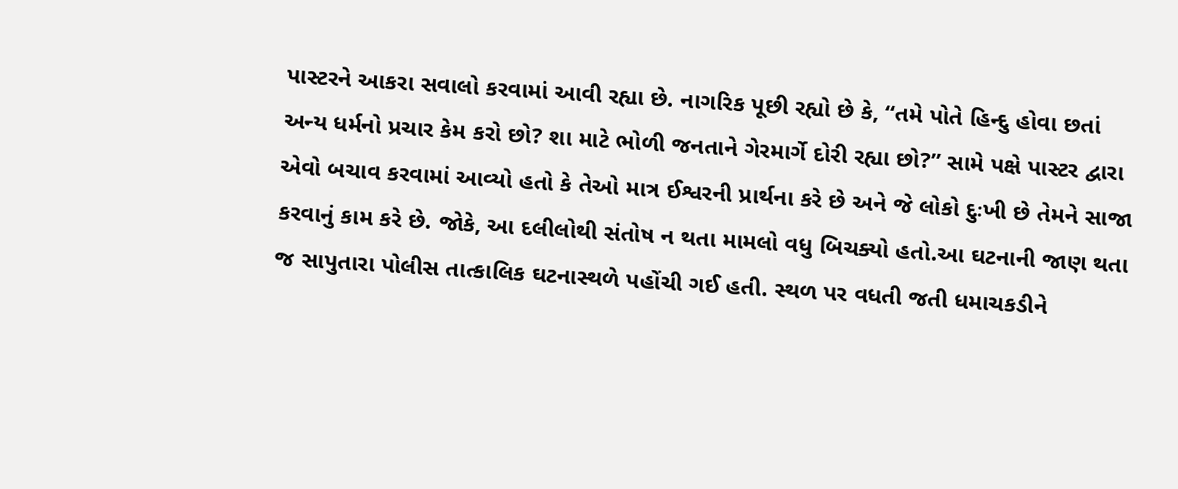પાસ્ટરને આકરા સવાલો કરવામાં આવી રહ્યા છે. નાગરિક પૂછી રહ્યો છે કે, “તમે પોતે હિન્દુ હોવા છતાં અન્ય ધર્મનો પ્રચાર કેમ કરો છો? શા માટે ભોળી જનતાને ગેરમાર્ગે દોરી રહ્યા છો?” સામે પક્ષે પાસ્ટર દ્વારા એવો બચાવ કરવામાં આવ્યો હતો કે તેઓ માત્ર ઈશ્વરની પ્રાર્થના કરે છે અને જે લોકો દુઃખી છે તેમને સાજા કરવાનું કામ કરે છે. જોકે, આ દલીલોથી સંતોષ ન થતા મામલો વધુ બિચક્યો હતો.આ ઘટનાની જાણ થતા જ સાપુતારા પોલીસ તાત્કાલિક ઘટનાસ્થળે પહોંચી ગઈ હતી. સ્થળ પર વધતી જતી ધમાચકડીને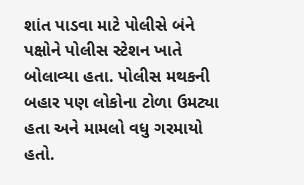શાંત પાડવા માટે પોલીસે બંને પક્ષોને પોલીસ સ્ટેશન ખાતે બોલાવ્યા હતા. પોલીસ મથકની બહાર પણ લોકોના ટોળા ઉમટ્યા હતા અને મામલો વધુ ગરમાયો હતો.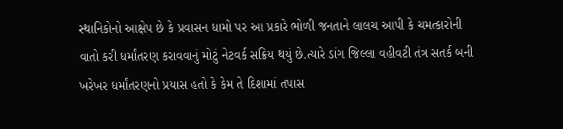સ્થાનિકોનો આક્ષેપ છે કે પ્રવાસન ધામો પર આ પ્રકારે ભોળી જનતાને લાલચ આપી કે ચમત્કારોની વાતો કરી ધર્માંતરણ કરાવવાનું મોટું નેટવર્ક સક્રિય થયું છે.ત્યારે ડાંગ જિલ્લા વહીવટી તંત્ર સતર્ક બની ખરેખર ધર્માંતરણનો પ્રયાસ હતો કે કેમ તે દિશામાં તપાસ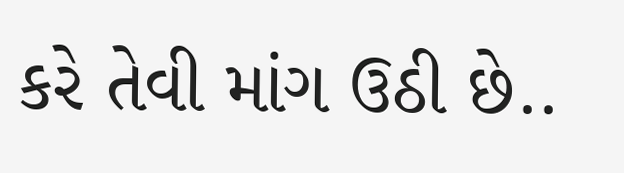કરે તેવી માંગ ઉઠી છે..